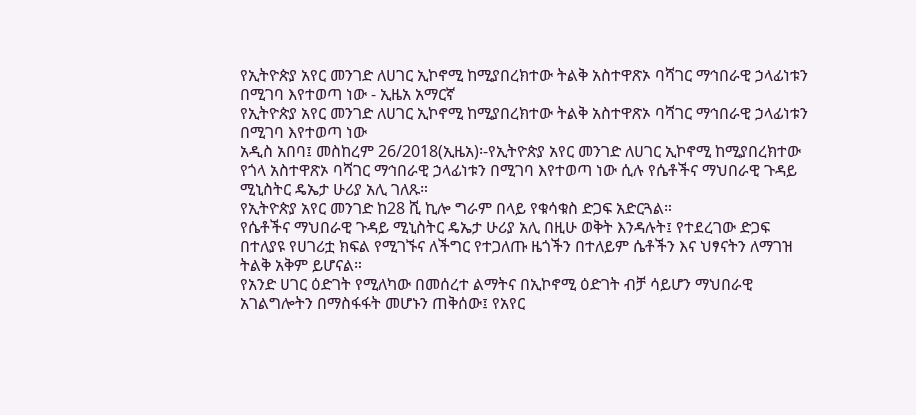የኢትዮጵያ አየር መንገድ ለሀገር ኢኮኖሚ ከሚያበረክተው ትልቅ አስተዋጽኦ ባሻገር ማኅበራዊ ኃላፊነቱን በሚገባ እየተወጣ ነው - ኢዜአ አማርኛ
የኢትዮጵያ አየር መንገድ ለሀገር ኢኮኖሚ ከሚያበረክተው ትልቅ አስተዋጽኦ ባሻገር ማኅበራዊ ኃላፊነቱን በሚገባ እየተወጣ ነው
አዲስ አበባ፤ መስከረም 26/2018(ኢዜአ)፡-የኢትዮጵያ አየር መንገድ ለሀገር ኢኮኖሚ ከሚያበረክተው የጎላ አስተዋጽኦ ባሻገር ማኅበራዊ ኃላፊነቱን በሚገባ እየተወጣ ነው ሲሉ የሴቶችና ማህበራዊ ጉዳይ ሚኒስትር ዴኤታ ሁሪያ አሊ ገለጹ።
የኢትዮጵያ አየር መንገድ ከ28 ሺ ኪሎ ግራም በላይ የቁሳቁስ ድጋፍ አድርጓል።
የሴቶችና ማህበራዊ ጉዳይ ሚኒስትር ዴኤታ ሁሪያ አሊ በዚሁ ወቅት እንዳሉት፤ የተደረገው ድጋፍ በተለያዩ የሀገሪቷ ክፍል የሚገኙና ለችግር የተጋለጡ ዜጎችን በተለይም ሴቶችን እና ህፃናትን ለማገዝ ትልቅ አቅም ይሆናል።
የአንድ ሀገር ዕድገት የሚለካው በመሰረተ ልማትና በኢኮኖሚ ዕድገት ብቻ ሳይሆን ማህበራዊ አገልግሎትን በማስፋፋት መሆኑን ጠቅሰው፤ የአየር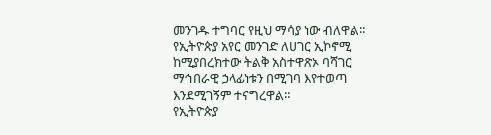መንገዱ ተግባር የዚህ ማሳያ ነው ብለዋል።
የኢትዮጵያ አየር መንገድ ለሀገር ኢኮኖሚ ከሚያበረክተው ትልቅ አስተዋጽኦ ባሻገር ማኅበራዊ ኃላፊነቱን በሚገባ እየተወጣ እንደሚገኝም ተናግረዋል።
የኢትዮጵያ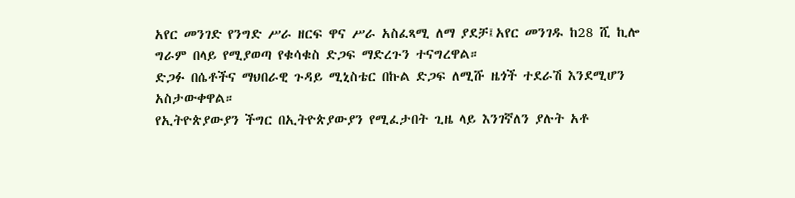አየር መንገድ የንግድ ሥራ ዘርፍ ዋና ሥራ አስፈጻሚ ለማ ያደቻ፤አየር መንገዱ ከ28 ሺ ኪሎ ግራም በላይ የሚያወጣ የቁሳቁስ ድጋፍ ማድረጉን ተናግረዋል።
ድጋፉ በሴቶችና ማህበራዊ ጉዳይ ሚኒስቴር በኩል ድጋፍ ለሚሹ ዜጎች ተደራሽ እንደሚሆን አስታውቀዋል።
የኢትዮጵያውያን ችግር በኢትዮጵያውያን የሚፈታበት ጊዜ ላይ እንገኛለን ያሉት አቶ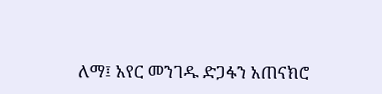ለማ፤ አየር መንገዱ ድጋፋን አጠናክሮ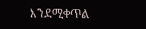እንደሚቀጥል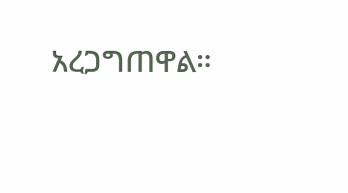አረጋግጠዋል።